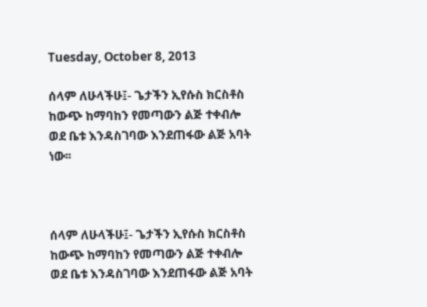Tuesday, October 8, 2013

ሰላም ለሁላችሁ፤- ጌታችን ኢየሱስ ክርስቶስ ከውጭ ከማባከን የመጣውን ልጅ ተቀብሎ ወደ ቤቱ እንዳስገባው እንደጠፋው ልጅ አባት ነው፡፡



ሰላም ለሁላችሁ፤- ጌታችን ኢየሱስ ክርስቶስ ከውጭ ከማባከን የመጣውን ልጅ ተቀብሎ ወደ ቤቱ እንዳስገባው እንደጠፋው ልጅ አባት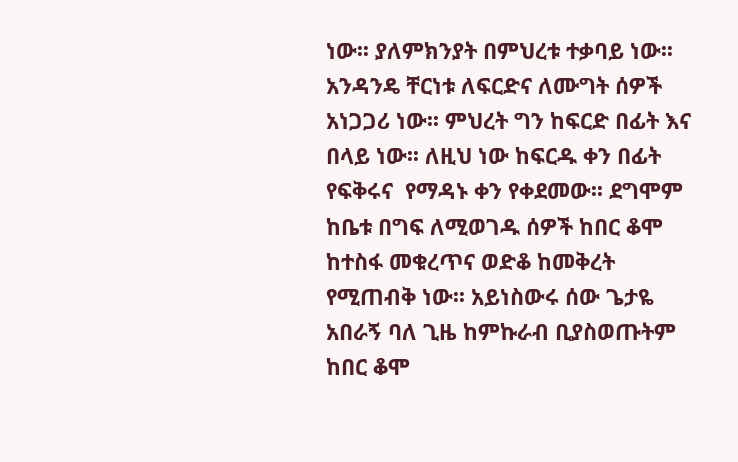ነው፡፡ ያለምክንያት በምህረቱ ተቃባይ ነው፡፡ አንዳንዴ ቸርነቱ ለፍርድና ለሙግት ሰዎች አነጋጋሪ ነው፡፡ ምህረት ግን ከፍርድ በፊት እና በላይ ነው፡፡ ለዚህ ነው ከፍርዱ ቀን በፊት የፍቅሩና  የማዳኑ ቀን የቀደመው፡፡ ደግሞም ከቤቱ በግፍ ለሚወገዱ ሰዎች ከበር ቆሞ ከተስፋ መቁረጥና ወድቆ ከመቅረት የሚጠብቅ ነው፡፡ አይነስውሩ ሰው ጌታዬ አበራኝ ባለ ጊዜ ከምኩራብ ቢያስወጡትም ከበር ቆሞ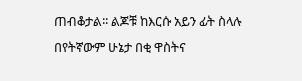ጠብቆታል፡፡ ልጆቹ ከእርሱ አይን ፊት ስላሉ በየትኛውም ሁኔታ በቂ ዋስትና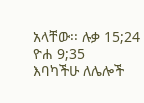አላቸው፡፡ ሉቃ 15;24  ዮሐ 9;35
እባካችሁ ለሌሎች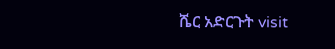ሼር አድርጉት visit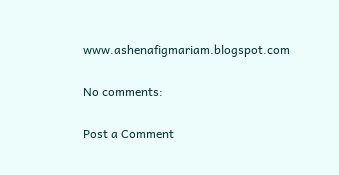www.ashenafigmariam.blogspot.com

No comments:

Post a Comment